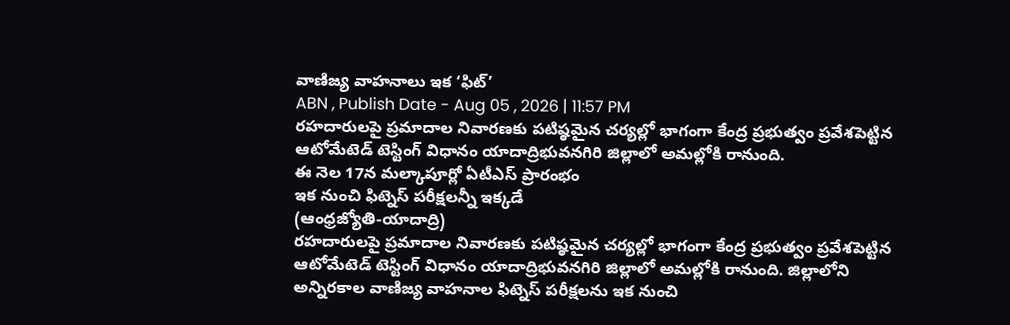వాణిజ్య వాహనాలు ఇక ‘ఫిట్’
ABN , Publish Date - Aug 05 , 2026 | 11:57 PM
రహదారులపై ప్రమాదాల నివారణకు పటిష్ఠమైన చర్యల్లో భాగంగా కేంద్ర ప్రభుత్వం ప్రవేశపెట్టిన ఆటోమేటెడ్ టెస్టింగ్ విధానం యాదాద్రిభువనగిరి జిల్లాలో అమల్లోకి రానుంది.
ఈ నెల 17న మల్కాపూర్లో ఏటీఎస్ ప్రారంభం
ఇక నుంచి ఫిట్నెస్ పరీక్షలన్నీ ఇక్కడే
(ఆంధ్రజ్యోతి-యాదాద్రి)
రహదారులపై ప్రమాదాల నివారణకు పటిష్ఠమైన చర్యల్లో భాగంగా కేంద్ర ప్రభుత్వం ప్రవేశపెట్టిన ఆటోమేటెడ్ టెస్టింగ్ విధానం యాదాద్రిభువనగిరి జిల్లాలో అమల్లోకి రానుంది. జిల్లాలోని అన్నిరకాల వాణిజ్య వాహనాల ఫిట్నెస్ పరీక్షలను ఇక నుంచి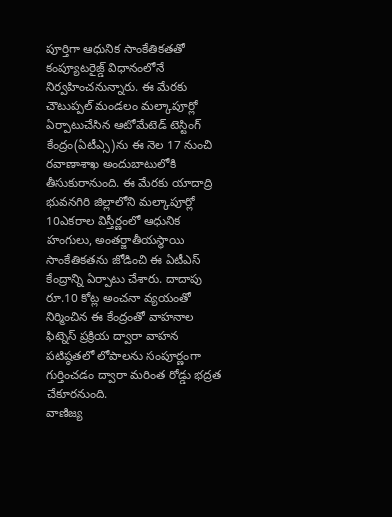పూర్తిగా ఆధునిక సాంకేతికతతో కంప్యూటరైజ్డ్ విధానంలోనే నిర్వహించనున్నారు. ఈ మేరకు చౌటుప్పల్ మండలం మల్కాపూర్లో ఏర్పాటుచేసిన ఆటోమేటెడ్ టెస్టింగ్ కేంద్రం(ఏటీఎ్స)ను ఈ నెల 17 నుంచి రవాణాశాఖ అందుబాటులోకి తీసుకురానుంది. ఈ మేరకు యాదాద్రి భువనగిరి జిల్లాలోని మల్కాపూర్లో 10ఎకరాల విస్తీర్ణంలో ఆధునిక హంగులు, అంతర్జాతీయస్థాయి సాంకేతికతను జోడించి ఈ ఏటీఎస్ కేంద్రాన్ని ఏర్పాటు చేశారు. దాదాపు రూ.10 కోట్ల అంచనా వ్యయంతో నిర్మించిన ఈ కేంద్రంతో వాహనాల ఫిట్నెస్ ప్రక్రియ ద్వారా వాహన పటిష్ఠతలో లోపాలను సంపూర్ణంగా గుర్తించడం ద్వారా మరింత రోడ్డు భద్రత చేకూరనుంది.
వాణిజ్య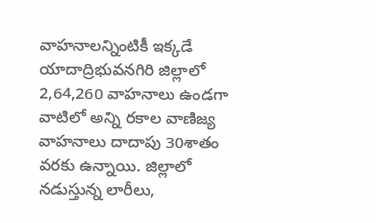వాహనాలన్నింటికీ ఇక్కడే
యాదాద్రిభువనగిరి జిల్లాలో 2,64,260 వాహనాలు ఉండగా వాటిలో అన్ని రకాల వాణిజ్య వాహనాలు దాదాపు 30శాతం వరకు ఉన్నాయి. జిల్లాలో నడుస్తున్న లారీలు,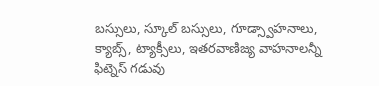బస్సులు, స్కూల్ బస్సులు, గూడ్స్వాహనాలు, క్యాబ్స్, ట్యాక్సీలు, ఇతరవాణిజ్య వాహనాలన్నీ ఫిట్నెస్ గడువు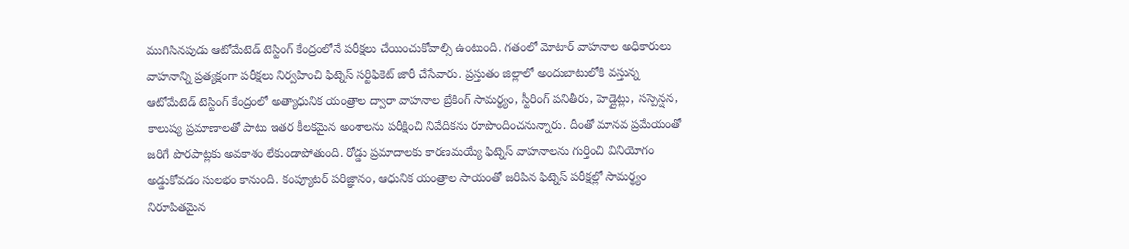ముగిసినపుడు ఆటోమేటెడ్ టెస్టింగ్ కేంద్రంలోనే పరీక్షలు చేయించుకోవాల్సి ఉంటుంది. గతంలో మోటార్ వాహనాల అధికారులు వాహనాన్ని ప్రత్యక్షంగా పరీక్షలు నిర్వహించి ఫిట్నెస్ సర్టిఫికెట్ జారీ చేసేవారు. ప్రస్తుతం జిల్లాలో అందుబాటులోకి వస్తున్న ఆటోమేటెడ్ టెస్టింగ్ కేంద్రంలో అత్యాధునిక యంత్రాల ద్వారా వాహనాల బ్రేకింగ్ సామర్థ్యం, స్టీరింగ్ పనితీరు, హెడ్లైట్లు, సస్పెన్షన, కాలుష్య ప్రమాణాలతో పాటు ఇతర కీలకమైన అంశాలను పరీక్షించి నివేదికను రూపొందించనున్నారు. దీంతో మానవ ప్రమేయంతో జరిగే పొరపాట్లకు అవకాశం లేకుండాపోతుంది. రోడ్డు ప్రమాదాలకు కారణమయ్యే ఫిట్నెస్ వాహనాలను గుర్తించి వినియోగం అడ్డుకోవడం సులభం కానుంది. కంప్యూటర్ పరిజ్ఞానం, ఆధునిక యంత్రాల సాయంతో జరిపిన ఫిట్నెస్ పరీక్షల్లో సామర్థ్యం నిరూపితమైన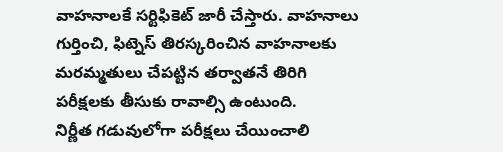వాహనాలకే సర్టిఫికెట్ జారీ చేస్తారు. వాహనాలు గుర్తించి, ఫిట్నెస్ తిరస్కరించిన వాహనాలకు మరమ్మతులు చేపట్టిన తర్వాతనే తిరిగి పరీక్షలకు తీసుకు రావాల్సి ఉంటుంది.
నిర్ణీత గడువులోగా పరీక్షలు చేయించాలి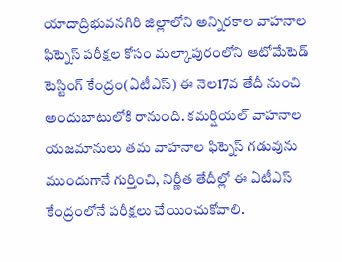యాదాద్రిభువనగిరి జిల్లాలోని అన్నిరకాల వాహనాల ఫిట్నెస్ పరీక్షల కోసం మల్కాపురంలోని ఆటోమేటెడ్ టెస్టింగ్ కేంద్రం(ఏటీఎస్) ఈ నెల17వ తేదీ నుంచి అందుబాటులోకి రానుంది. కమర్షియల్ వాహనాల యజమానులు తమ వాహనాల ఫిట్నెస్ గడువును ముందుగానే గుర్తించి, నిర్ణీత తేదీల్లో ఈ ఏటీఎస్ కేంద్రంలోనే పరీక్షలు చేయించుకోవాలి.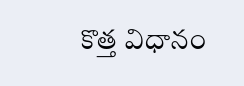కొత్త విధానం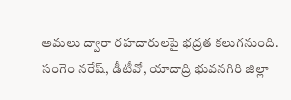అమలు ద్వారా రహదారులపై భద్రత కలుగనుంది.
సంగెం నరేష్, డీటీవో, యాదాద్రి భువనగిరి జిల్లా